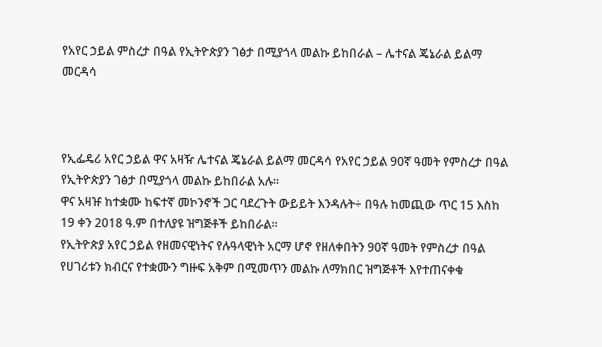የአየር ኃይል ምስረታ በዓል የኢትዮጵያን ገፅታ በሚያጎላ መልኩ ይከበራል – ሌተናል ጄኔራል ይልማ መርዳሳ



የኢፌዴሪ አየር ኃይል ዋና አዛዥ ሌተናል ጄኔራል ይልማ መርዳሳ የአየር ኃይል 90ኛ ዓመት የምስረታ በዓል የኢትዮጵያን ገፅታ በሚያጎላ መልኩ ይከበራል አሉ።
ዋና አዛዡ ከተቋሙ ከፍተኛ መኮንኖች ጋር ባደረጉት ውይይት እንዳሉት÷ በዓሉ ከመጪው ጥር 15 እስከ 19 ቀን 2018 ዓ.ም በተለያዩ ዝግጅቶች ይከበራል።
የኢትዮጵያ አየር ኃይል የዘመናዊነትና የሉዓላዊነት አርማ ሆኖ የዘለቀበትን 90ኛ ዓመት የምስረታ በዓል የሀገሪቱን ክብርና የተቋሙን ግዙፍ አቅም በሚመጥን መልኩ ለማክበር ዝግጅቶች እየተጠናቀቁ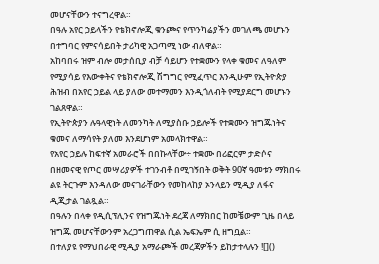መሆናቸውን ተናግረዋል።
በዓሉ አየር ኃይላችን የቴክኖሎጂ ቁንጮና የጥንካሬያችን መገለጫ መሆኑን በተግባር የምናሳይበት ታሪካዊ አጋጣሚ ነው ብለዋል።
አከባበሩ ዝም ብሎ መታሰቢያ ብቻ ሳይሆን የተቋሙን የላቀ ቁመና ለዓለም የሚያሳይ የእውቀትና የቴክኖሎጂ ሽግግር የሚፈጥር እንዲሁም የኢትዮጵያ ሕዝብ በአየር ኃይል ላይ ያለው መተማመን እንዲጎለብት የሚያደርግ መሆኑን ገልጸዋል።
የኢትዮጵያን ሉዓላዊነት ለመንካት ለሚያስቡ ኃይሎች የተቋሙን ዝግጁነትና ቁመና ለማሳየት ያለመ እንደሆነም አመላክተዋል።
የአየር ኃይሉ ከፍተኛ አመራሮች በበኩላቸው÷ ተቋሙ በሪፎርም ታድሶና በዘመናዊ የጦር መሣሪያዎች ተገንብቶ በሚገኝበት ወቅት 90ኛ ዓመቱን ማክበሩ ልዩ ትርጉም እንዳለው መናገራቸውን የመከላከያ ኦንላይን ሚዲያ ለፋና ዲጂታል ገልጿል።
በዓሉን በላቀ የዲሲፕሊንና የዝግጁነት ደረጃ ለማክበር ከመቼውም ጊዜ በላይ ዝግጁ መሆናቸውንም አረጋግጠዋል ሲል ኤፍኤም ሲ ዘግቧል።
በተለያዩ የማህበራዊ ሚዲያ አማራጮች መረጃዎችን ይከታተላሉን ![]()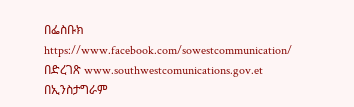በፌስቡክ https://www.facebook.com/sowestcommunication/
በድረገጽ www.southwestcomunications.gov.et
በኢንስታግራም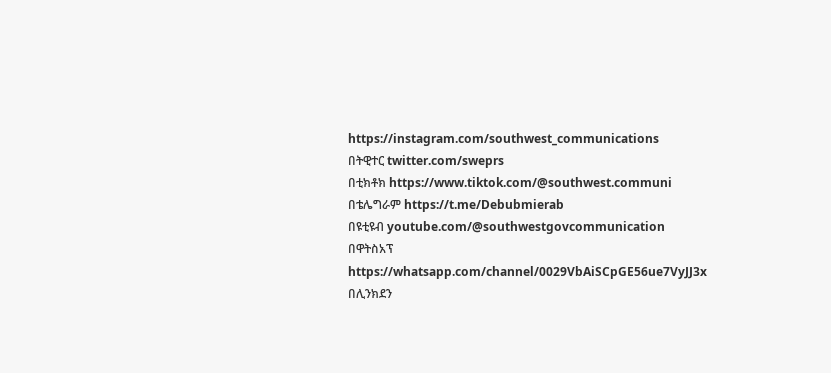https://instagram.com/southwest_communications
በትዊተር twitter.com/sweprs
በቲክቶክ https://www.tiktok.com/@southwest.communi
በቴሌግራም https://t.me/Debubmierab
በዩቲዩብ youtube.com/@southwestgovcommunication
በዋትስአፕ
https://whatsapp.com/channel/0029VbAiSCpGE56ue7VyJJ3x
በሊንክደን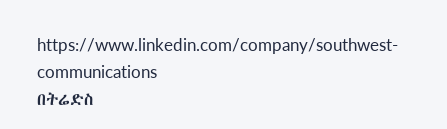https://www.linkedin.com/company/southwest-communications
በትሬድስ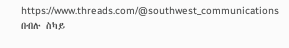https://www.threads.com/@southwest_communications
በብሉ ስካይ